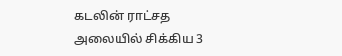கடலின் ராட்சத அலையில் சிக்கிய 3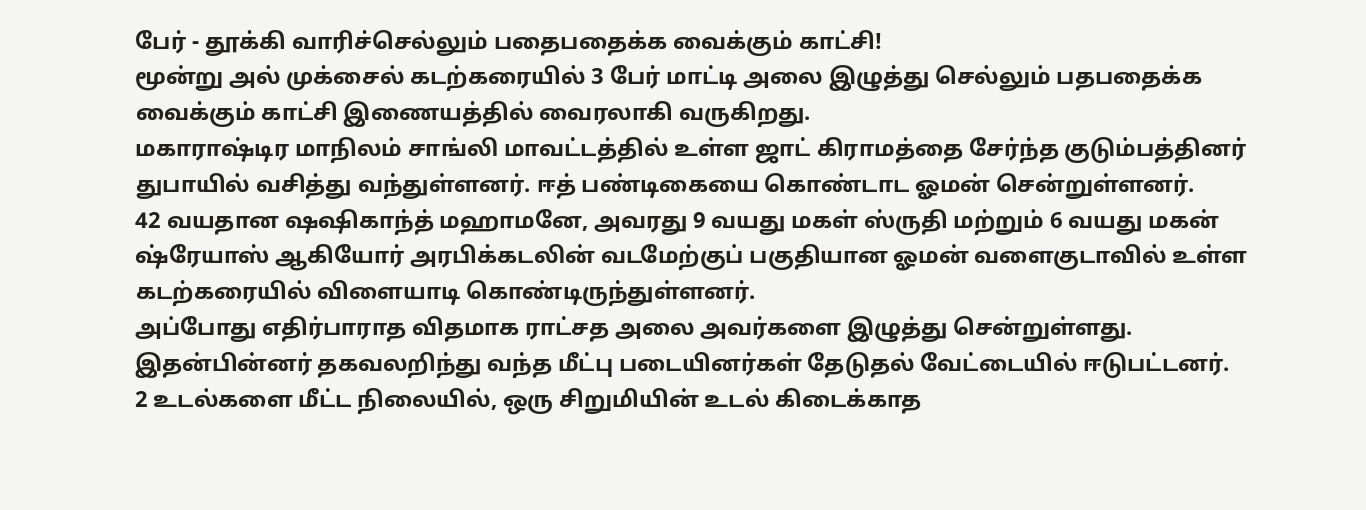பேர் - தூக்கி வாரிச்செல்லும் பதைபதைக்க வைக்கும் காட்சி!
மூன்று அல் முக்சைல் கடற்கரையில் 3 பேர் மாட்டி அலை இழுத்து செல்லும் பதபதைக்க வைக்கும் காட்சி இணையத்தில் வைரலாகி வருகிறது.
மகாராஷ்டிர மாநிலம் சாங்லி மாவட்டத்தில் உள்ள ஜாட் கிராமத்தை சேர்ந்த குடும்பத்தினர் துபாயில் வசித்து வந்துள்ளனர். ஈத் பண்டிகையை கொண்டாட ஓமன் சென்றுள்ளனர்.
42 வயதான ஷஷிகாந்த் மஹாமனே, அவரது 9 வயது மகள் ஸ்ருதி மற்றும் 6 வயது மகன் ஷ்ரேயாஸ் ஆகியோர் அரபிக்கடலின் வடமேற்குப் பகுதியான ஓமன் வளைகுடாவில் உள்ள கடற்கரையில் விளையாடி கொண்டிருந்துள்ளனர்.
அப்போது எதிர்பாராத விதமாக ராட்சத அலை அவர்களை இழுத்து சென்றுள்ளது. இதன்பின்னர் தகவலறிந்து வந்த மீட்பு படையினர்கள் தேடுதல் வேட்டையில் ஈடுபட்டனர்.
2 உடல்களை மீட்ட நிலையில், ஒரு சிறுமியின் உடல் கிடைக்காத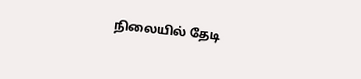நிலையில் தேடி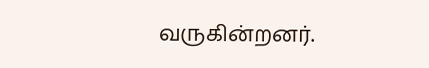வருகின்றனர்.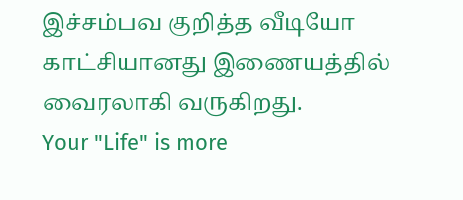இச்சம்பவ குறித்த வீடியோ காட்சியானது இணையத்தில் வைரலாகி வருகிறது.
Your "Life" is more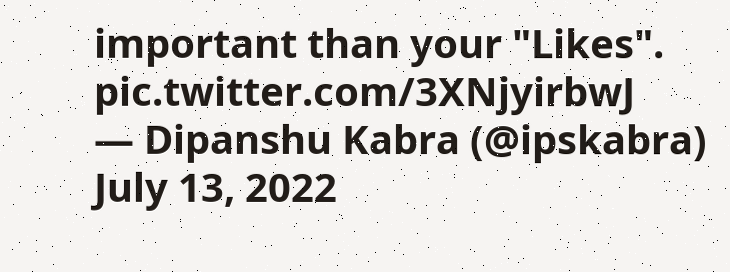important than your "Likes". pic.twitter.com/3XNjyirbwJ
— Dipanshu Kabra (@ipskabra) July 13, 2022